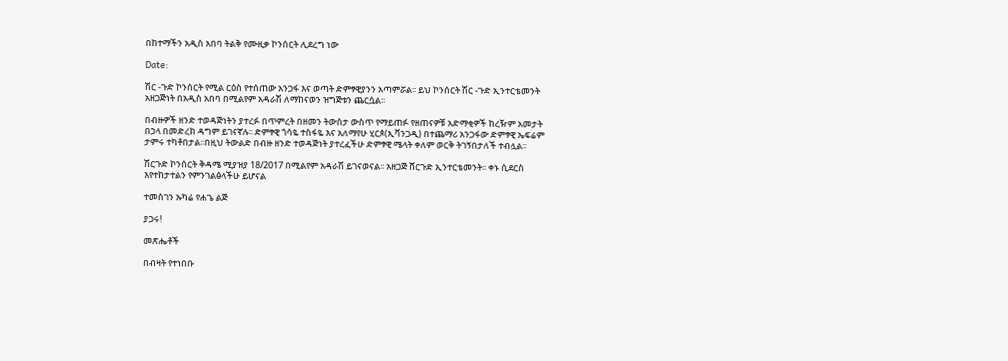በከተማችን አዲስ አበባ ትልቅ የሙዚቃ ኮንሰርት ሊደረግ ነው

Date:

ሽር -ጉድ ኮንሰርት የሚል ርዕስ የተሰጠው አንጋፋ እና ወጣት ድምፃዊያንን አጣምሯል፡፡ ይህ ኮንሰርት ሽር -ጉድ ኢንተርቴመንት አዘጋጅነት በአዲስ አበባ በሚልየም አዳራሽ ለማከናወን ዝግጅቱን ጨርሷል፡፡

በብዙዎች ዘንድ ተወዳጅነትን ያተረፉ በጥምረት በዘመን ትውስታ ውስጥ የማይጠፉ የዘጠናዎቹ አድማቂዎች ከረዥም አመታት በኃላ በመድረክ ዳግም ይገናኛሉ፡፡ ድምፃዊ ጎሳዬ ተስፋዬ እና አለማየሁ ሂርጶ(ኢቫንጋዲ) በተጨማሪ አንጋፋው ድምፃዊ ኤፍሬም ታምሩ ተካቶበታል፡፡በዚህ ትውልድ በብዙ ዘንድ ተወዳጅነት ያተረፈችሁ ድምፃዊ ሜላት ቀለም ወርቅ ትገኝበታለች ተብሏል፡፡

ሽርጉድ ኮንሰርት ቅዳሜ ሚያዝያ 18/2017 በሚልየም አዳራሽ ይገናወናል፡፡ አዘጋጅ ሸርጉድ ኢንተርቴመንት፡፡ ቀኑ ሲደርስ እየተከታተልን የምንገልፅላችሁ ይሆናል

ተመስገን ኡካሬ የሐጌ ልጅ

ያጋሩ!

መጽሔቶች

በብዛት የተነበቡ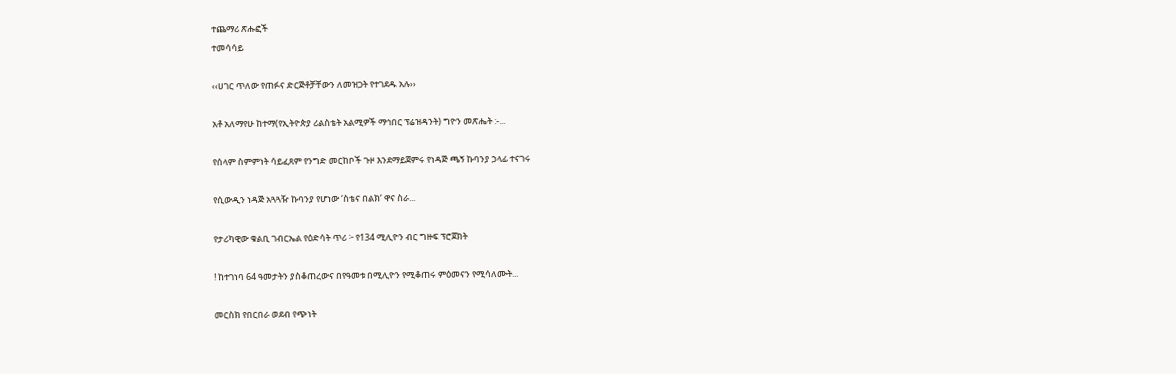ተጨማሪ ጽሑፎች
ተመሳሳይ

‹‹ሀገር ጥለው የጠፉና ድርጅቶቻቸውን ለመዝጋት የተገደዱ አሉ››

አቶ አለማየሁ ከተማ(የኢትዮጵያ ሪልስቴት አልሚዎች ማኅበር ፕሬዝዳንት) ግዮን መጽሔት :-...

የሰላም ስምምነት ሳይፈጸም የንግድ መርከቦች ጉዞ እንደማይጀምሩ የነዳጅ ጫኝ ኩባንያ ኃላፊ ተናገሩ

የሲውዲን ነዳጅ አጓጓዥ ኩባንያ የሆነው ‘ስቴና በልክ’ ዋና ስራ...

የታሪካዊው ቁልቢ ገብርኤል የዕድሳት ጥሪ ፦ የ134 ሚሊዮን ብር ግዙፍ ፕሮጀክት

! ከተገነባ 64 ዓመታትን ያስቆጠረውና በየዓመቱ በሚሊዮን የሚቆጠሩ ምዕመናን የሚሳለሙት...

መርስክ የበርበራ ወደብ የጭነት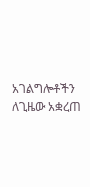አገልግሎቶችን ለጊዜው አቋረጠ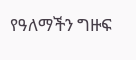የዓለማችን ግዙፍ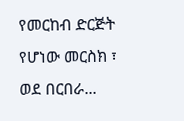የመርከብ ድርጅት የሆነው መርስክ ፣ ወደ በርበራ...